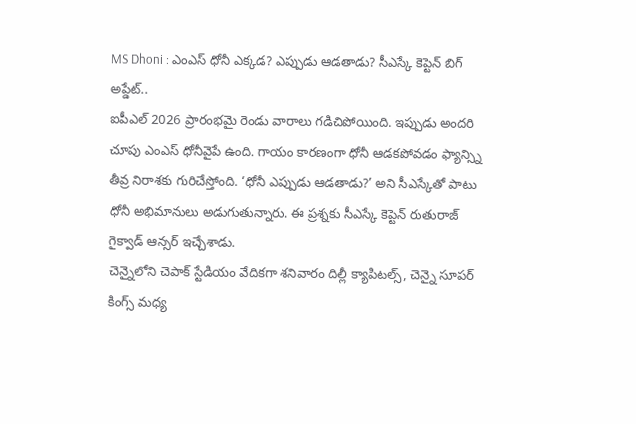MS Dhoni : ఎంఎస్ ధోనీ ఎక్కడ? ఎప్పుడు ఆడతాడు? సీఎస్కే కెప్టెన్ బిగ్ అప్డేట్..
ఐపీఎల్ 2026 ప్రారంభమై రెండు వారాలు గడిచిపోయింది. ఇప్పుడు అందరి చూపు ఎంఎస్ ధోనీవైపే ఉంది. గాయం కారణంగా ధోనీ ఆడకపోవడం ఫ్యాన్స్ని తీవ్ర నిరాశకు గురిచేస్తోంది. ‘ధోనీ ఎప్పుడు ఆడతాడు?’ అని సీఎస్కేతో పాటు ధోనీ అభిమానులు అడుగుతున్నారు. ఈ ప్రశ్నకు సీఎస్కే కెప్టెన్ రుతురాజ్ గైక్వాడ్ ఆన్సర్ ఇచ్చేశాడు.
చెన్నైలోని చెపాక్ స్టేడియం వేదికగా శనివారం దిల్లీ క్యాపిటల్స్, చెన్నై సూపర్ కింగ్స్ మధ్య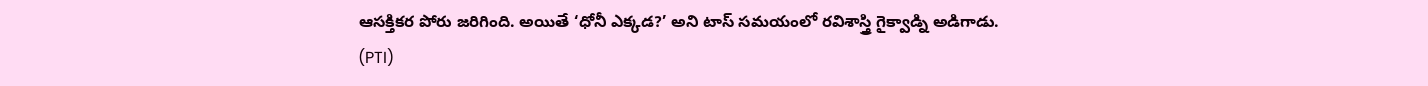ఆసక్తికర పోరు జరిగింది. అయితే ‘ధోనీ ఎక్కడ?’ అని టాస్ సమయంలో రవిశాస్త్రి గైక్వాడ్ని అడిగాడు.
(PTI)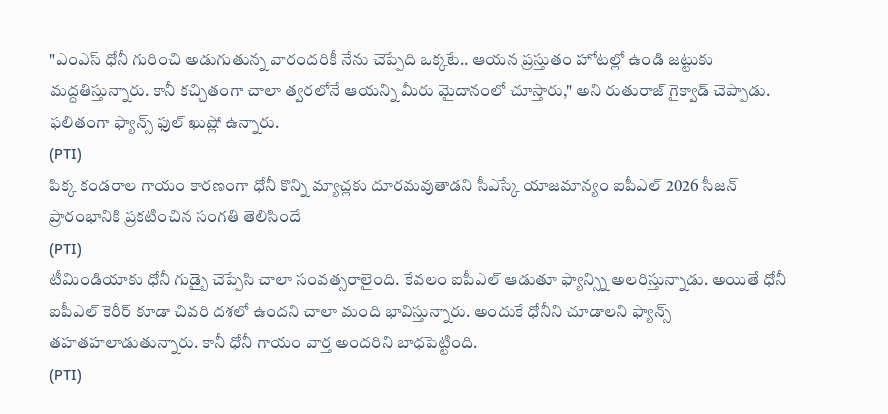"ఎంఎస్ ధోనీ గురించి అడుగుతున్న వారందరికీ నేను చెప్పేది ఒక్కటే.. ఆయన ప్రస్తుతం హోటల్లో ఉండి జట్టుకు మద్దతిస్తున్నారు. కానీ కచ్చితంగా చాలా త్వరలోనే ఆయన్ని మీరు మైదానంలో చూస్తారు," అని రుతురాజ్ గైక్వాడ్ చెప్పాడు. ఫలితంగా ఫ్యాన్స్ ఫుల్ ఖుష్లో ఉన్నారు.
(PTI)
పిక్క కండరాల గాయం కారణంగా ధోనీ కొన్ని మ్యాచ్లకు దూరమవుతాడని సీఎస్కే యాజమాన్యం ఐపీఎల్ 2026 సీజన్ ప్రారంభానికి ప్రకటించిన సంగతి తెలిసిందే
(PTI)
టీమిండియాకు ధోనీ గుడ్బై చెప్పేసి చాలా సంవత్సరాలైంది. కేవలం ఐపీఎల్ ఆడుతూ ఫ్యాన్స్ని అలరిస్తున్నాడు. అయితే ధోనీ ఐపీఎల్ కెరీర్ కూడా చివరి దశలో ఉందని చాలా మంది భావిస్తున్నారు. అందుకే ధోనీని చూడాలని ఫ్యాన్స్ తహతహలాడుతున్నారు. కానీ ధోనీ గాయం వార్త అందరిని బాధపెట్టింది.
(PTI)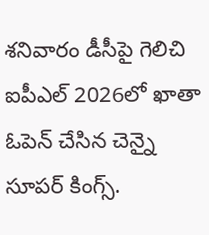శనివారం డీసీపై గెలిచి ఐపీఎల్ 2026లో ఖాతా ఓపెన్ చేసిన చెన్నై సూపర్ కింగ్స్.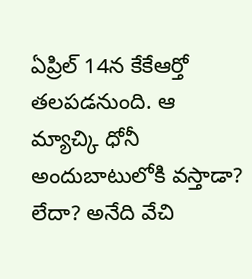ఏప్రిల్ 14న కేకేఆర్తో తలపడనుంది. ఆ మ్యాచ్కి ధోనీ అందుబాటులోకి వస్తాడా? లేదా? అనేది వేచి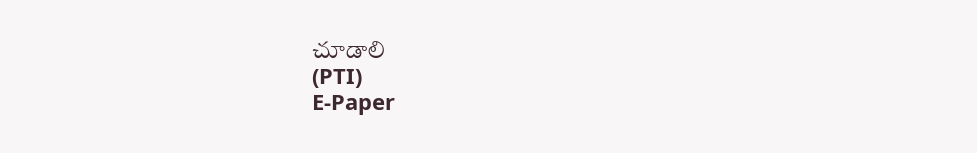చూడాలి
(PTI)
E-Paper